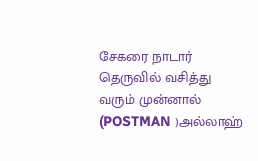சேகரை நாடார் தெருவில் வசித்து வரும் முன்னால் (POSTMAN )அல்லாஹ்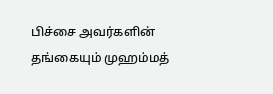பிச்சை அவர்களின் தங்கையும் முஹம்மத்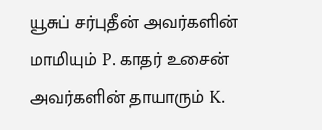யூசுப் சர்புதீன் அவர்களின் மாமியும் P. காதர் உசைன் அவர்களின் தாயாரும் K.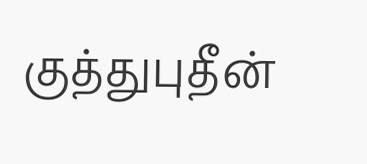குத்துபுதீன்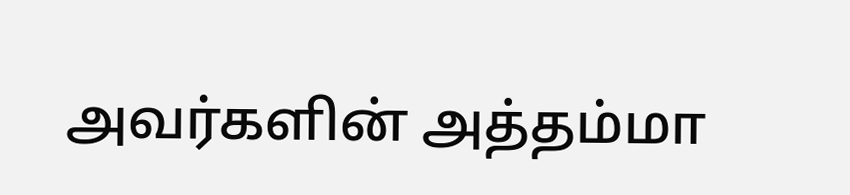அவர்களின் அத்தம்மா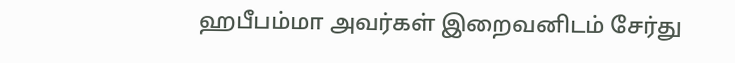ஹபீபம்மா அவர்கள் இறைவனிடம் சேர்து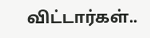விட்டார்கள்..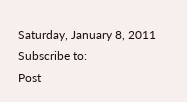Saturday, January 8, 2011
Subscribe to:
Post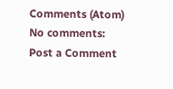Comments (Atom)
No comments:
Post a Comment